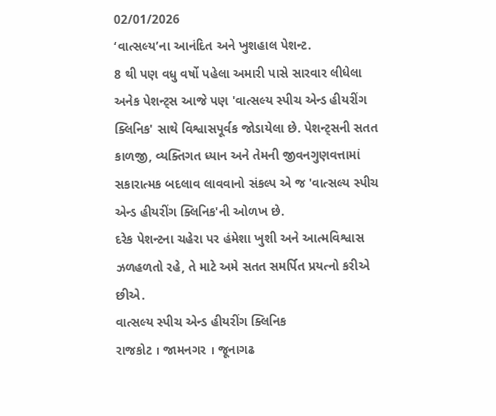02/01/2026
‘વાત્સલ્ય’ના આનંદિત અને ખુશહાલ પેશન્ટ.
8 થી પણ વધુ વર્ષો પહેલા અમારી પાસે સારવાર લીધેલા અનેક પેશન્ટ્સ આજે પણ 'વાત્સલ્ય સ્પીચ એન્ડ હીયરીંગ ક્લિનિક' સાથે વિશ્વાસપૂર્વક જોડાયેલા છે. પેશન્ટ્સની સતત કાળજી, વ્યક્તિગત ધ્યાન અને તેમની જીવનગુણવત્તામાં સકારાત્મક બદલાવ લાવવાનો સંકલ્પ એ જ 'વાત્સલ્ય સ્પીચ એન્ડ હીયરીંગ ક્લિનિક'ની ઓળખ છે.
દરેક પેશન્ટના ચહેરા પર હંમેશા ખુશી અને આત્મવિશ્વાસ ઝળહળતો રહે, તે માટે અમે સતત સમર્પિત પ્રયત્નો કરીએ છીએ.
વાત્સલ્ય સ્પીચ એન્ડ હીયરીંગ ક્લિનિક
રાજકોટ । જામનગર । જૂનાગઢ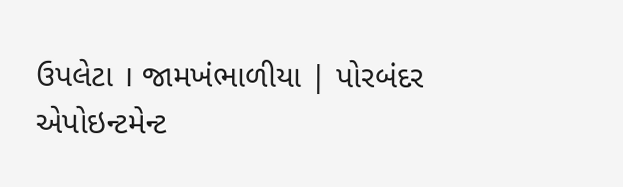ઉપલેટા । જામખંભાળીયા | પોરબંદર
એપોઇન્ટમેન્ટ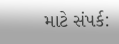માટે સંપર્ક: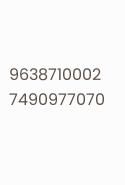9638710002
7490977070